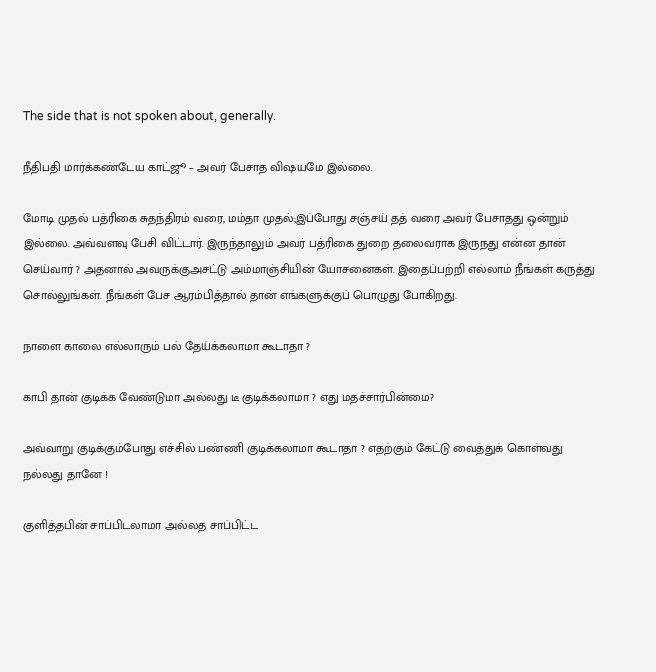The side that is not spoken about, generally.

நீதிபதி மார்க்கண்டேய காட்ஜூ – அவர் பேசாத விஷயமே இல்லை.

மோடி முதல் பத்ரிகை சுதந்திரம் வரை, மம்தா முதல்;இப்போது சஞ்சய் தத் வரை அவர் பேசாதது ஒன்றும் இல்லை. அவ்வளவு பேசி விட்டார். இருந்தாலும் அவர் பத்ரிகை துறை தலைவராக இருநது என்ன தான் செய்வார் ? அதனால் அவருக்குஅசட்டு அம்மாஞ்சியின் யோசனைகள். இதைப்பற்றி எல்லாம் நீங்கள் கருத்து சொல்லுங்கள். நீங்கள் பேச ஆரம்பித்தால் தான் எங்களுக்குப் பொழுது போகிறது.

நாளை காலை எல்லாரும் பல் தேய்க்கலாமா கூடாதா ?

காபி தான் குடிக்க வேண்டுமா அல்லது டீ குடிக்கலாமா ? எது மதச்சார்பின்மை?

அவ்வாறு குடிக்கும்போது எச்சில் பண்ணி குடிக்கலாமா கூடாதா ? எதற்கும் கேட்டு வைத்துக் கொள்வது நல்லது தானே !

குளித்தபின் சாப்பிடலாமா அல்லத சாப்பிட்ட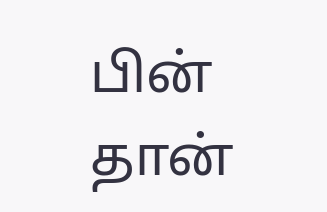பின் தான்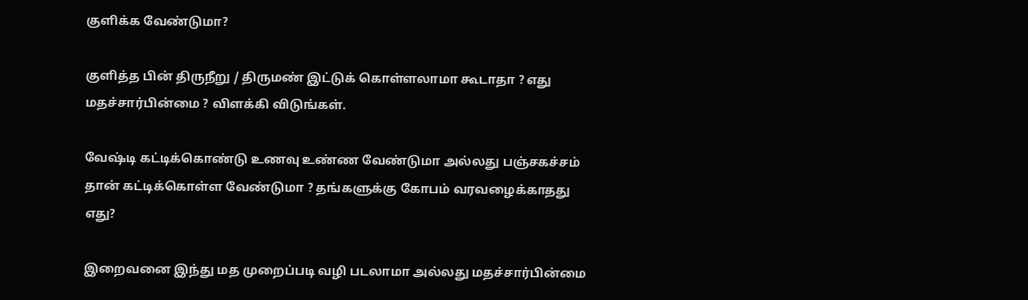குளிக்க வேண்டுமா?

குளித்த பின் திருநீறு / திருமண் இட்டுக் கொள்ளலாமா கூடாதா ? எது மதச்சார்பின்மை ? விளக்கி விடுங்கள்.

வேஷ்டி கட்டிக்கொண்டு உணவு உண்ண வேண்டுமா அல்லது பஞ்சகச்சம் தான் கட்டிக்கொள்ள வேண்டுமா ? தங்களுக்கு கோபம் வரவழைக்காதது எது?

இறைவனை இந்து மத முறைப்படி வழி படலாமா அல்லது மதச்சார்பின்மை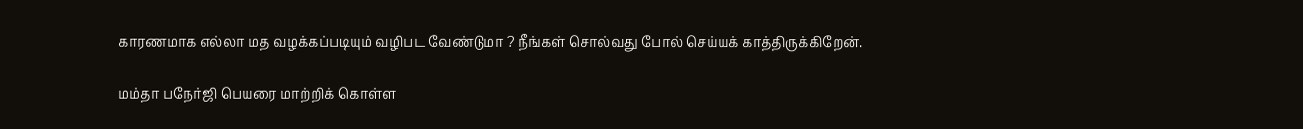காரணமாக எல்லா மத வழக்கப்படியும் வழிபட வேண்டுமா ? நீங்கள் சொல்வது போல் செய்யக் காத்திருக்கிறேன்.

மம்தா பநேர்ஜி பெயரை மாற்றிக் கொள்ள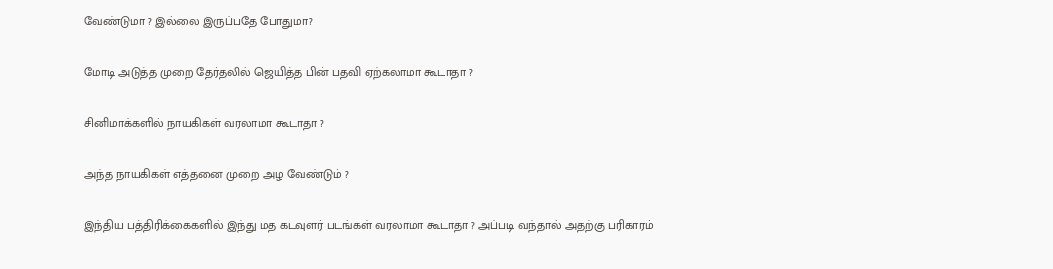வேண்டுமா ? இல்லை இருப்பதே போதுமா?

மோடி அடுத்த முறை தேர்தலில் ஜெயித்த பின் பதவி ஏற்கலாமா கூடாதா ?

சினிமாக்களில் நாயகிகள் வரலாமா கூடாதா ?

அந்த நாயகிகள் எத்தனை முறை அழ வேண்டும் ?

இந்திய பத்திரிக்கைகளில் இந்து மத கடவுளர் படங்கள் வரலாமா கூடாதா ? அப்படி வந்தால் அதற்கு பரிகாரம்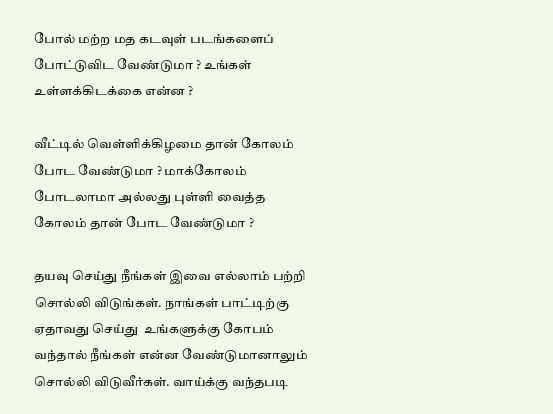போல் மற்ற மத கடவுள் படங்களைப் போட்டுவிட வேண்டுமா ? உங்கள் உள்ளக்கிடக்கை என்ன ?

வீட்டில் வெள்ளிக்கிழமை தான் கோலம் போட வேண்டுமா ? மாக்கோலம் போடலாமா அல்லது புள்ளி வைத்த கோலம் தான் போட வேண்டுமா ?

தயவு செய்து நீங்கள் இவை எல்லாம் பற்றி சொல்லி விடுங்கள். நாங்கள் பாட்டிற்கு ஏதாவது செய்து  உங்களுக்கு கோபம் வந்தால் நீங்கள் என்ன வேண்டுமானாலும் சொல்லி விடுவீர்கள். வாய்க்கு வந்தபடி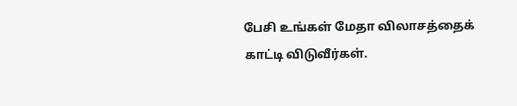பேசி உங்கள் மேதா விலாசத்தைக் காட்டி விடுவீர்கள்.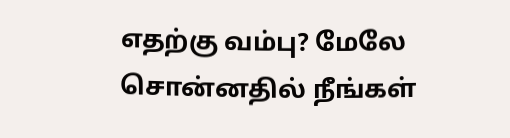எதற்கு வம்பு? மேலே சொன்னதில் நீங்கள்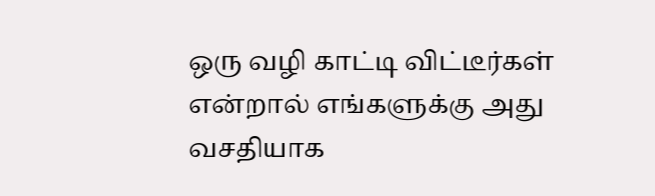ஒரு வழி காட்டி விட்டீர்கள் என்றால் எங்களுக்கு அது வசதியாக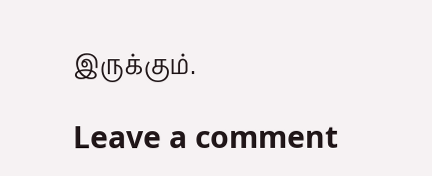இருக்கும்.

Leave a comment